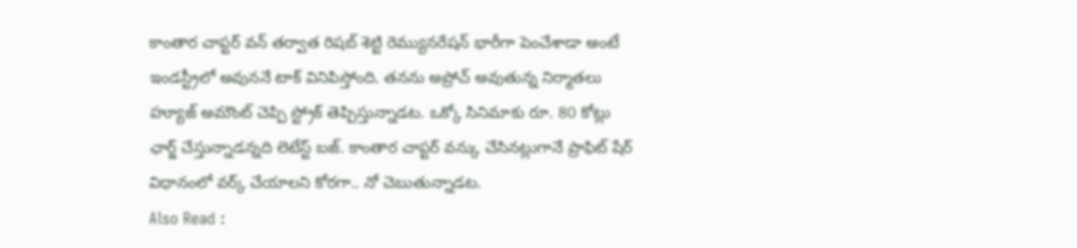కాంతార చాప్టర్ వన్ తర్వాత రిషబ్ శెట్టి రెమ్యునరేషన్ భారీగా పెంచేశాడా అంటే ఇండస్ట్రీలో అవుననే టాక్ వినిపిస్తోంది. తనను అప్రోచ్ అవుతున్న నిర్మాతలు హ్యూజ్ అమౌంట్ చెప్పి స్ట్రోక్ తెప్పిస్తున్నాడట. ఒక్కో సినిమాకు రూ. 80 కోట్లు ఛార్జ్ చేస్తున్నాడన్నది లెటేస్ట్ బజ్. కాంతార చాప్టర్ వన్కు చేసినట్లుగానే ప్రాఫిట్ షేర్ విధానంలో వర్క్ చేయాలని కోరగా.. నో చెబుతున్నాడట.
Also Read :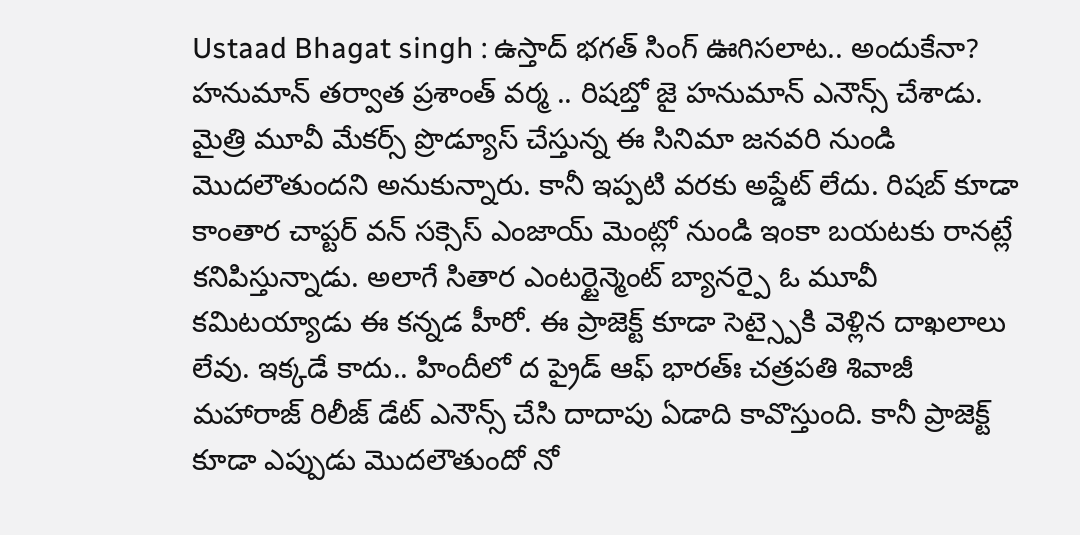Ustaad Bhagat singh : ఉస్తాద్ భగత్ సింగ్ ఊగిసలాట.. అందుకేనా?
హనుమాన్ తర్వాత ప్రశాంత్ వర్మ .. రిషబ్తో జై హనుమాన్ ఎనౌన్స్ చేశాడు. మైత్రి మూవీ మేకర్స్ ప్రొడ్యూస్ చేస్తున్న ఈ సినిమా జనవరి నుండి మొదలౌతుందని అనుకున్నారు. కానీ ఇప్పటి వరకు అప్డేట్ లేదు. రిషబ్ కూడా కాంతార చాప్టర్ వన్ సక్సెస్ ఎంజాయ్ మెంట్లో నుండి ఇంకా బయటకు రానట్లే కనిపిస్తున్నాడు. అలాగే సితార ఎంటర్టైన్మెంట్ బ్యానర్పై ఓ మూవీ కమిటయ్యాడు ఈ కన్నడ హీరో. ఈ ప్రాజెక్ట్ కూడా సెట్స్పైకి వెళ్లిన దాఖలాలు లేవు. ఇక్కడే కాదు.. హిందీలో ద ప్రైడ్ ఆఫ్ భారత్ః చత్రపతి శివాజీ మహారాజ్ రిలీజ్ డేట్ ఎనౌన్స్ చేసి దాదాపు ఏడాది కావొస్తుంది. కానీ ప్రాజెక్ట్ కూడా ఎప్పుడు మొదలౌతుందో నో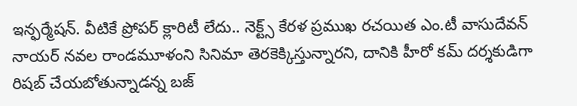ఇన్ఫర్మేషన్. వీటికే ప్రోపర్ క్లారిటీ లేదు.. నెక్ట్స్ కేరళ ప్రముఖ రచయిత ఎం.టీ వాసుదేవన్ నాయర్ నవల రాండమూళంని సినిమా తెరకెక్కిస్తున్నారని, దానికి హీరో కమ్ దర్శకుడిగా రిషబ్ చేయబోతున్నాడన్న బజ్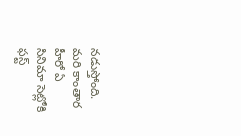నడుస్తోంది. మరి కాంతార హీరో ఏ సినిమా సెట్లోకి ఫస్ట్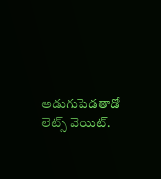అడుగుపెడతాడో లెట్స్ వెయిట్.